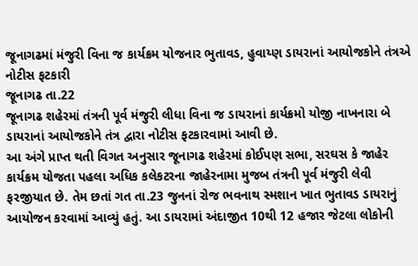જૂનાગઢમાં મંજુરી વિના જ કાર્યક્રમ યોજનાર ભુતાવડ, હુવાય્ણ ડાયરાનાં આયોજકોને તંત્રએ નોટીસ ફટકારી
જૂનાગઢ તા.22
જૂનાગઢ શહેરમાં તંત્રની પૂર્વ મંજુરી લીધા વિના જ ડાયરાનાં કાર્યક્રમો યોજી નાખનારા બે ડાયરાનાં આયોજકોને તંત્ર દ્વારા નોટીસ ફટકારવામાં આવી છે.
આ અંગે પ્રાપ્ત થતી વિગત અનુસાર જૂનાગઢ શહેરમાં કોઈપણ સભા, સરઘસ કે જાહેર કાર્યક્રમ યોજતા પહલા અધિક કલેકટરના જાહેરનામા મુજબ તંત્રની પૂર્વ મંજુરી લેવી ફરજીયાત છે. તેમ છતાં ગત તા.23 જુનનાં રોજ ભવનાથ સ્મશાન ખાત ભુતાવડ ડાયરાનું આયોજન કરવામાં આવ્યું હતું. આ ડાયરામાં અંદાજીત 10થી 12 હજાર જેટલા લોકોની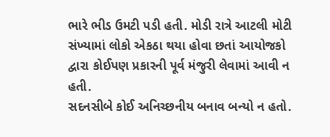ભારે ભીડ ઉમટી પડી હતી. મોડી રાત્રે આટલી મોટી સંખ્યામાં લોકો એકઠા થયા હોવા છતાં આયોજકો દ્વારા કોઈપણ પ્રકારની પૂર્વ મંજુરી લેવામાં આવી ન હતી.
સદનસીબે કોઈ અનિચ્છનીય બનાવ બન્યો ન હતો.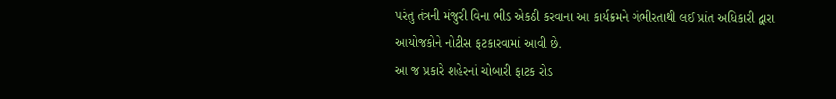પરંતુ તંત્રની મંજુરી વિના ભીડ એકઠી કરવાના આ કાર્યક્રમને ગંભીરતાથી લઈ પ્રાંત અધિકારી દ્વારા આયોજકોને નોટીસ ફટકારવામાં આવી છે.
આ જ પ્રકારે શહેરનાં ચોબારી ફાટક રોડ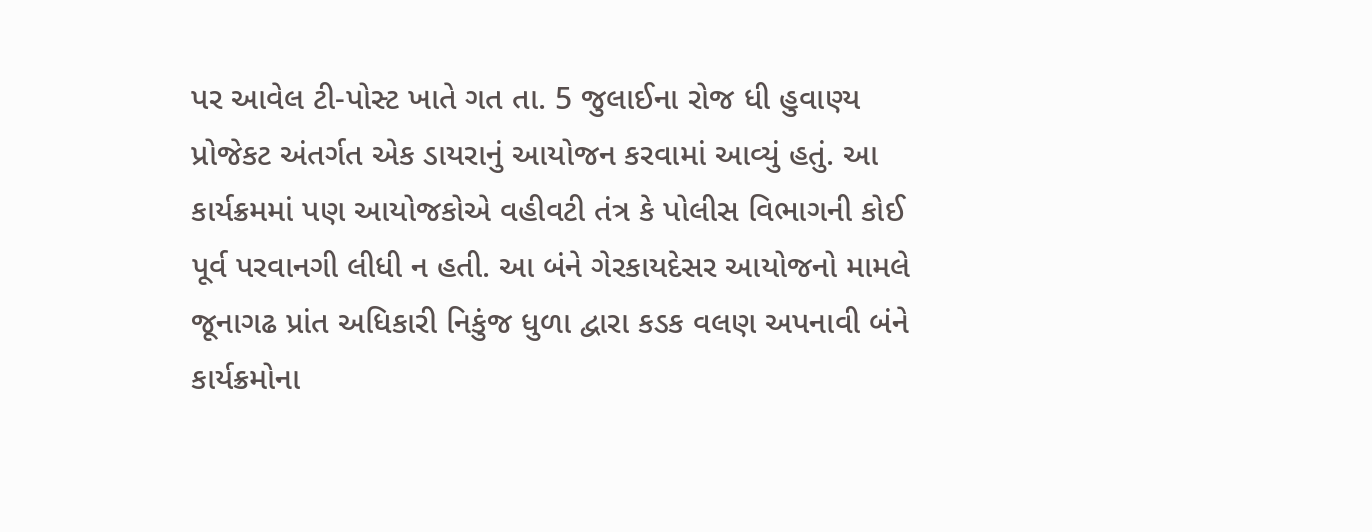પર આવેલ ટી-પોસ્ટ ખાતે ગત તા. 5 જુલાઈના રોજ ધી હુવાણ્ય પ્રોજેકટ અંતર્ગત એક ડાયરાનું આયોજન કરવામાં આવ્યું હતું. આ કાર્યક્રમમાં પણ આયોજકોએ વહીવટી તંત્ર કે પોલીસ વિભાગની કોઈ પૂર્વ પરવાનગી લીધી ન હતી. આ બંને ગેરકાયદેસર આયોજનો મામલે જૂનાગઢ પ્રાંત અધિકારી નિકુંજ ધુળા દ્વારા કડક વલણ અપનાવી બંને કાર્યક્રમોના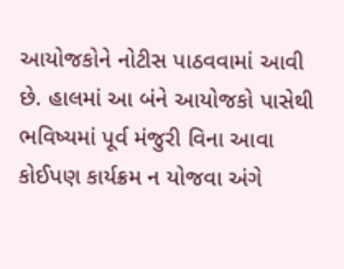આયોજકોને નોટીસ પાઠવવામાં આવી છે. હાલમાં આ બંને આયોજકો પાસેથી ભવિષ્યમાં પૂર્વ મંજુરી વિના આવા કોઈપણ કાર્યક્રમ ન યોજવા અંગે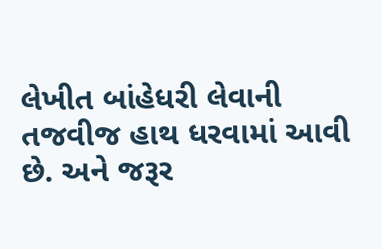લેખીત બાંહેધરી લેવાની તજવીજ હાથ ધરવામાં આવી છે. અને જરૂર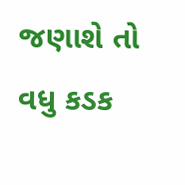જણાશે તો વધુ કડક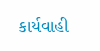કાર્યવાહી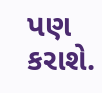પણ કરાશે.